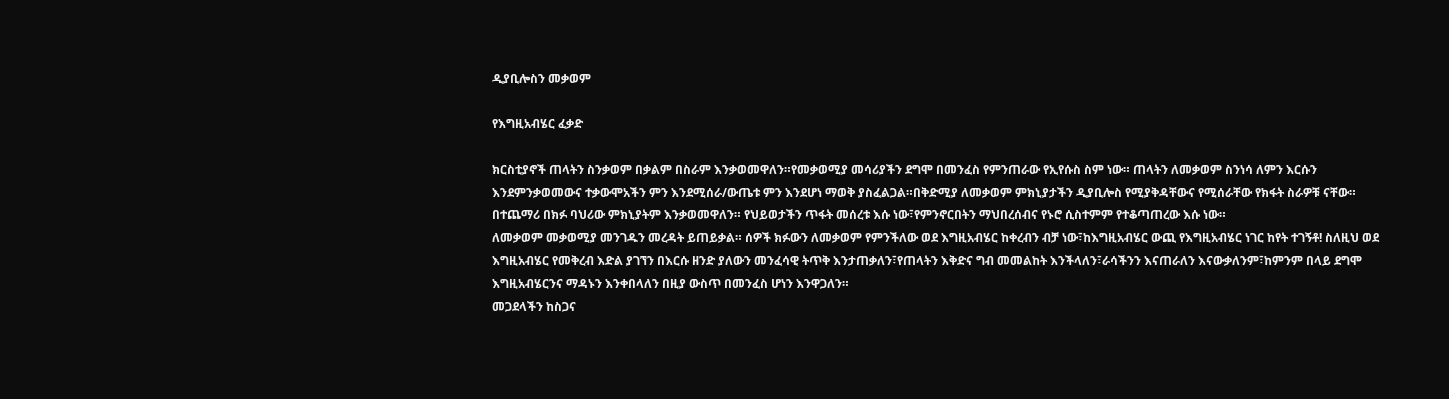ዲያቢሎስን መቃወም

የእግዚአብሄር ፈቃድ

ክርስቲያኖች ጠላትን ስንቃወም በቃልም በስራም እንቃወመዋለን።የመቃወሚያ መሳሪያችን ደግሞ በመንፈስ የምንጠራው የኢየሱስ ስም ነው። ጠላትን ለመቃወም ስንነሳ ለምን እርሱን እንደምንቃወመውና ተቃውሞአችን ምን እንደሚሰራ/ውጤቱ ምን እንደሆነ ማወቅ ያስፈልጋል።በቅድሚያ ለመቃወም ምክኒያታችን ዲያቢሎስ የሚያቅዳቸውና የሚሰራቸው የክፋት ስራዎቹ ናቸው። በተጨማሪ በክፉ ባህሪው ምክኒያትም እንቃወመዋለን። የህይወታችን ጥፋት መሰረቱ እሱ ነው፣የምንኖርበትን ማህበረሰብና የኑሮ ሲስተምም የተቆጣጠረው እሱ ነው።
ለመቃወም መቃወሚያ መንገዱን መረዳት ይጠይቃል። ሰዎች ክፉውን ለመቃወም የምንችለው ወደ እግዚአብሄር ከቀረብን ብቻ ነው፣ከእግዚአብሄር ውጪ የእግዚአብሄር ነገር ከየት ተገኝቶ! ስለዚህ ወደ እግዚአብሄር የመቅረብ እድል ያገኘን በእርሱ ዘንድ ያለውን መንፈሳዊ ትጥቅ እንታጠቃለን፣የጠላትን እቅድና ግብ መመልከት እንችላለን፣ራሳችንን እናጠራለን እናውቃለንም፣ከምንም በላይ ደግሞ እግዚአብሄርንና ማዳኑን እንቀበላለን በዚያ ውስጥ በመንፈስ ሆነን እንዋጋለን።
መጋደላችን ከስጋና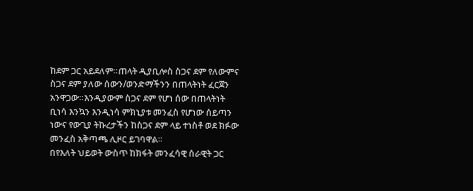ከደም ጋር አይደለም።ጠላት ዲያቢሎስ ስጋና ደም የለውምና ስጋና ደም ያለው ሰውን/ወንድማችንን በጠላትነት ፈርጀን አንዋጋው።እንዲያውም ስጋና ደም የሆነ ሰው በጠላትነት ቢነሳ እንኳን እንዲነሳ ምክኒያቱ መንፈስ የሆነው ሰይጣን ነውና የውጊያ ትኩረታችን ከስጋና ደም ላይ ተነስቶ ወደ ክፉው መንፈስ አቅጣጫ ሊዞር ይገባዋል።
በየእለት ህይወት ውስጥ ከክፋት መንፈሳዊ ሰራዊት ጋር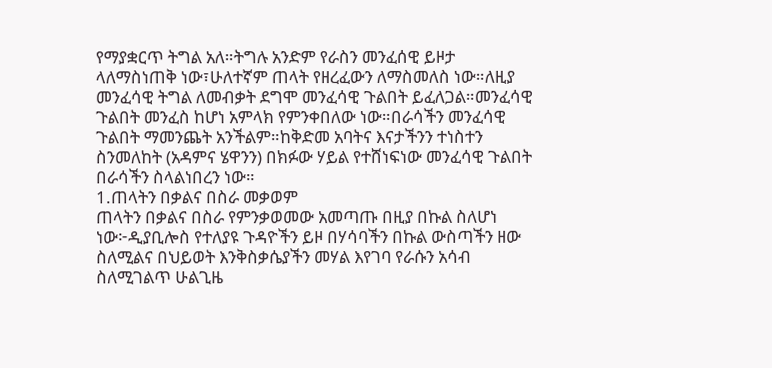የማያቋርጥ ትግል አለ።ትግሉ አንድም የራስን መንፈሰዊ ይዞታ ላለማስነጠቅ ነው፣ሁለተኛም ጠላት የዘረፈውን ለማስመለስ ነው።ለዚያ መንፈሳዊ ትግል ለመብቃት ደግሞ መንፈሳዊ ጉልበት ይፈለጋል።መንፈሳዊ ጉልበት መንፈስ ከሆነ አምላክ የምንቀበለው ነው።በራሳችን መንፈሳዊ ጉልበት ማመንጨት አንችልም።ከቅድመ አባትና እናታችንን ተነስተን ስንመለከት (አዳምና ሄዋንን) በክፉው ሃይል የተሸነፍነው መንፈሳዊ ጉልበት በራሳችን ስላልነበረን ነው።
1.ጠላትን በቃልና በስራ መቃወም
ጠላትን በቃልና በስራ የምንቃወመው አመጣጡ በዚያ በኩል ስለሆነ ነው፦ዲያቢሎስ የተለያዩ ጉዳዮችን ይዞ በሃሳባችን በኩል ውስጣችን ዘው ስለሚልና በህይወት እንቅስቃሴያችን መሃል እየገባ የራሱን አሳብ ስለሚገልጥ ሁልጊዜ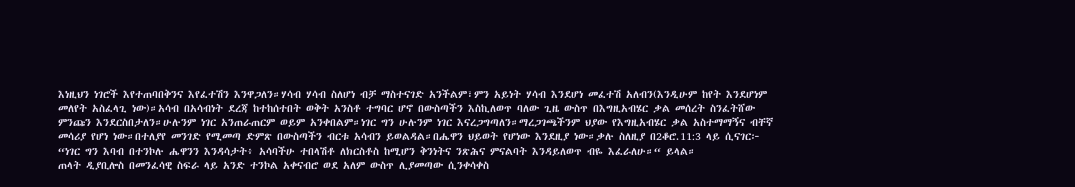እነዚህን ነገሮች እየተጠባበቅንና እየፈተሽን እንዋጋለን።ሃሳብ ሃሳብ ስለሆነ ብቻ ማስተናገድ አንችልም፣ምን አይነት ሃሳብ እንደሆነ መፈተሽ አለብን(እንዲሁም ከየት እንደሆነም መለየት አስፈላጊ ነው)።አሳብ በአሳብነት ደረጃ ከተከሰተበት ወቅት አንስቶ ተግባር ሆኖ በውስጣችን እስኪለወጥ ባለው ጊዜ ውስጥ በእግዚአብሄር ቃል መሰረት ስንፈትሸው ምንጩን እንደርስበታለን።ሁሉንም ነገር አንጠራጠርም ወይም አንቀበልም።ነገር ግን ሁሉንም ነገር እናረጋግጣለን።ማረጋገጫችንም ህያው የእግዚአብሄር ቃል አስተማማኝና ብቸኛ መሳሪያ የሆነ ነው።በተለያየ መንገድ የሚመጣ ድምጽ በውስጣችን ብርቱ አሳብን ይወልዳል።በሔዋን ህይወት የሆነው እንደዚያ ነው።ቃሉ ስለዚያ በ2ቆሮ.11:3 ላይ ሲናገር፦
“ነገር ግን እባብ በተንኮሉ ሔዋንን እንዳሳታት፥ አሳባችሁ ተበላሽቶ ለክርስቶስ ከሚሆን ቅንነትና ንጽሕና ምናልባት እንዳይለወጥ ብዬ እፈራለሁ።“ ይላል።
ጠላት ዲያቢሎስ በመንፈሳዊ ስፍራ ላይ አንድ ተንኮል አቀናብሮ ወደ አለም ውስጥ ሊያመጣው ሲንቀሳቀስ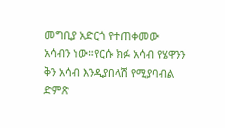መግቢያ አድርጎ የተጠቀመው አሳብን ነው።የርሱ ክፉ አሳብ የሄዋንን ቅን አሳብ እንዲያበላሽ የሚያባብል ድምጽ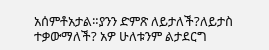አሰምቶአታል።ያንን ድምጽ ለይታለች?ለይታስ ተቃውማለች? አዎ ሁለቱንም ልታደርግ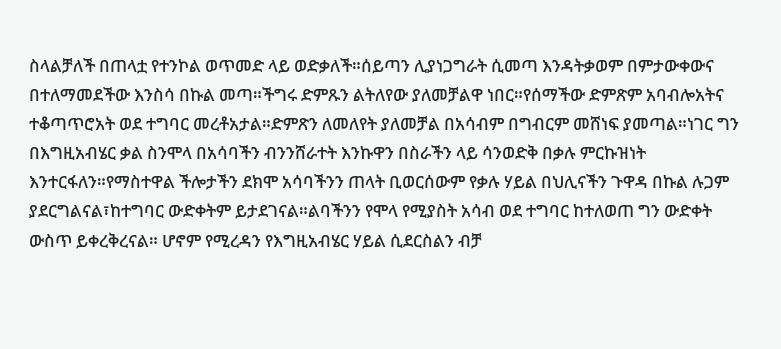ስላልቻለች በጠላቷ የተንኮል ወጥመድ ላይ ወድቃለች።ሰይጣን ሊያነጋግራት ሲመጣ እንዳትቃወም በምታውቀውና በተለማመደችው እንስሳ በኩል መጣ።ችግሩ ድምጹን ልትለየው ያለመቻልዋ ነበር።የሰማችው ድምጽም አባብሎአትና ተቆጣጥሮአት ወደ ተግባር መረቶአታል።ድምጽን ለመለየት ያለመቻል በአሳብም በግብርም መሸነፍ ያመጣል።ነገር ግን በእግዚአብሄር ቃል ስንሞላ በአሳባችን ብንንሸራተት እንኩዋን በስራችን ላይ ሳንወድቅ በቃሉ ምርኩዝነት እንተርፋለን።የማስተዋል ችሎታችን ደክሞ አሳባችንን ጠላት ቢወርሰውም የቃሉ ሃይል በህሊናችን ጉዋዳ በኩል ሉጋም ያደርግልናል፣ከተግባር ውድቀትም ይታደገናል።ልባችንን የሞላ የሚያስት አሳብ ወደ ተግባር ከተለወጠ ግን ውድቀት ውስጥ ይቀረቅረናል። ሆኖም የሚረዳን የእግዚአብሄር ሃይል ሲደርስልን ብቻ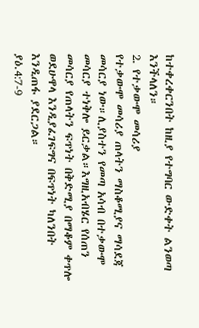ከተቀረቀርንበት ከዚያ የተግባር ውድቀት ልንወጣ እንችላለን።
2. የተቃውሞ መሳሪያ
የተቃውሞ መሳሪያ ጠላትን ማስቆሚያና ማሳደጃ መሳርያ ነው።ሊያስተን የመጣ አሳብ በተቃውሞ መሳርያ ተነቅሎ ይርቃል።እግዚአብሄር የሰጠን መሳርያ የጠላትን ፍጥነት በቅድሚያ በማቆም ቀጥሎ ወደሁዋላ እንዲያፈገፍግና በፍጥነት ካለንበት እንዲጠፋ ያደርጋል።
ያዕ.4:7-9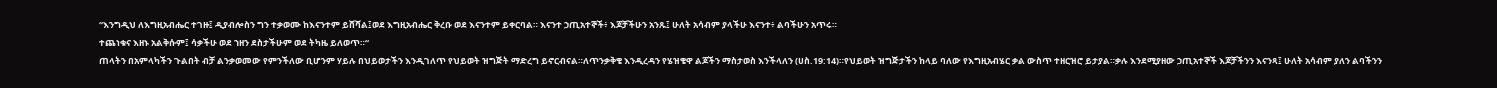“እንግዲህ ለእግዚአብሔር ተገዙ፤ ዲያብሎስን ግን ተቃወሙ ከእናንተም ይሸሻል፤ወደ እግዚአብሔር ቅረቡ ወደ እናንተም ይቀርባል። እናንተ ኃጢአተኞች፥ እጆቻችሁን አንጹ፤ ሁለት አሳብም ያላችሁ እናንተ፥ ልባችሁን አጥሩ።
ተጨነቁና እዘኑ አልቅሱም፤ ሳቃችሁ ወደ ኀዘን ደስታችሁም ወደ ትካዜ ይለወጥ።“
ጠላትን በአምላካችን ጉልበት ብቻ ልንቃወመው የምንችለው ቢሆንም ሃይሉ በህይወታችን እንዲገለጥ የህይወት ዝግጅት ማድረግ ይኖርብናል።ለጥንቃቅቄ እንዲረዳን የሄዝቄዋ ልጆችን ማስታወስ እንችላለን (ሀስ.19:14)።የህይወት ዝግጅታችን ከላይ ባለው የእግዚአብሄር ቃል ውስጥ ተዘርዝሮ ይታያል።ቃሉ እንደሚያዘው ኃጢአተኞች እጆቻችንን እናንጻ፤ ሁለት አሳብም ያለን ልባችንን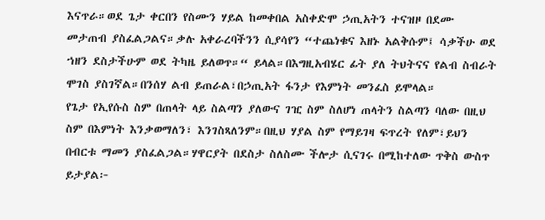እናጥራ።ወደ ጌታ ቀርበን የስሙን ሃይል ከመቀበል አስቀድሞ ኃጢአትን ተናዝዞ በደሙ መታጠብ ያስፈልጋልና።ቃሉ አቀራረባችንን ሲያሳየን “ተጨነቁና እዘኑ አልቅሱም፤ ሳቃችሁ ወደ ኀዘን ደስታችሁም ወደ ትካዜ ይለወጥ።“ ይላል።በእግዚአብሄር ፊት ያለ ትህትናና የልብ ስብራት ሞገስ ያስገኛል።በንሰሃ ልብ ይጠራል፣በኃጢአት ፋንታ የእምነት መንፈስ ይሞላል።
የጌታ የኢየሱስ ስም በጠላት ላይ ስልጣን ያለውና ገዢ ስም ስለሆነ ጠላትን ስልጣን ባለው በዚህ ስም በእምነት እንቃወማለን፣ እንገስጻለንም።በዚህ ሃያል ስም የማይገዛ ፍጥረት የለም፣ይህን በብርቱ ማመን ያስፈልጋል።ሃዋርያት በደስታ ስለስሙ ችሎታ ሲናገሩ በሚከተለው ጥቅስ ውስጥ ይታያል፦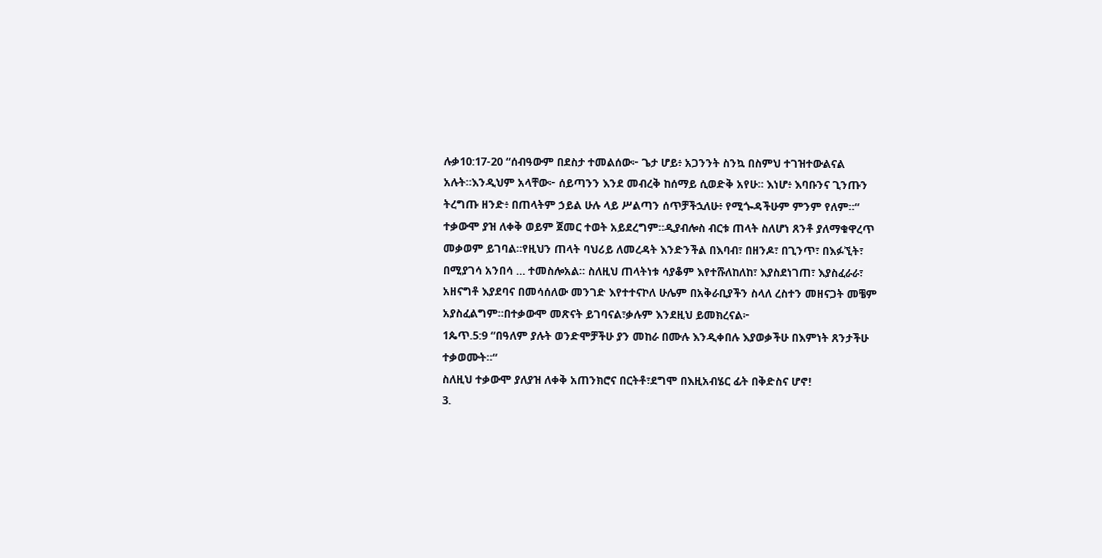ሉቃ10:17-20 “ሰብዓውም በደስታ ተመልሰው፦ ጌታ ሆይ፥ አጋንንት ስንኳ በስምህ ተገዝተውልናል አሉት።እንዲህም አላቸው፦ ሰይጣንን እንደ መብረቅ ከሰማይ ሲወድቅ አየሁ። እነሆ፥ እባቡንና ጊንጡን ትረግጡ ዘንድ፥ በጠላትም ኃይል ሁሉ ላይ ሥልጣን ሰጥቻችኋለሁ፥ የሚጐዳችሁም ምንም የለም።“
ተቃውሞ ያዝ ለቀቅ ወይም ጀመር ተወት አይደረግም።ዲያብሎስ ብርቱ ጠላት ስለሆነ ጸንቶ ያለማቁዋረጥ መቃወም ይገባል።የዚህን ጠላት ባህሪይ ለመረዳት እንድንችል በእባብ፣ በዘንዶ፣ በጊንጥ፣ በእፉኚት፣ በሚያገሳ አንበሳ … ተመስሎአል። ስለዚህ ጠላትነቱ ሳያቆም እየተሹለከለከ፣ እያስደነገጠ፣ እያስፈራራ፣ አዘናግቶ እያደባና በመሳሰለው መንገድ እየተተናኮለ ሁሌም በአቅራቢያችን ስላለ ረስተን መዘናጋት መቼም አያስፈልግም።በተቃውሞ መጽናት ይገባናል፣ቃሉም እንደዚህ ይመክረናል፦
1ጴጥ.5:9 “በዓለም ያሉት ወንድሞቻችሁ ያን መከራ በሙሉ እንዲቀበሉ እያወቃችሁ በእምነት ጸንታችሁ ተቃወሙት።“
ስለዚህ ተቃውሞ ያለያዝ ለቀቅ አጠንክሮና በርትቶ፣ደግሞ በእዚአብሄር ፊት በቅድስና ሆኖ!
3.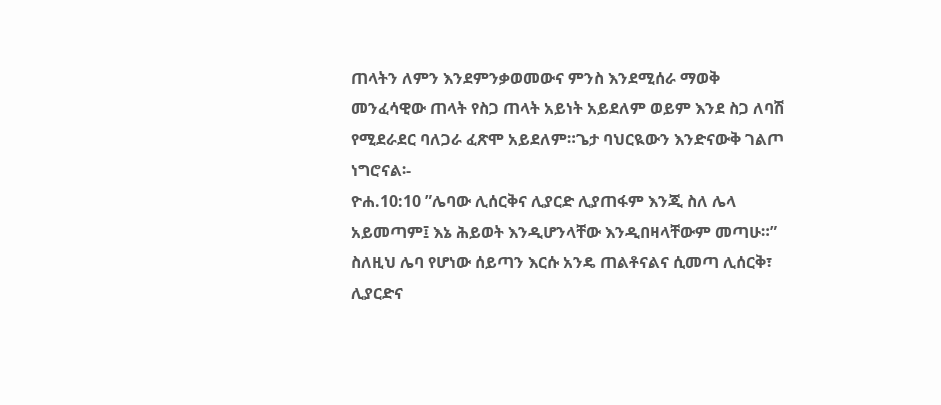ጠላትን ለምን እንደምንቃወመውና ምንስ እንደሚሰራ ማወቅ
መንፈሳዊው ጠላት የስጋ ጠላት አይነት አይደለም ወይም እንደ ስጋ ለባሽ የሚደራደር ባለጋራ ፈጽሞ አይደለም።ጌታ ባህርዪውን እንድናውቅ ገልጦ ነግሮናል፡-
ዮሐ.10:10 ”ሌባው ሊሰርቅና ሊያርድ ሊያጠፋም እንጂ ስለ ሌላ አይመጣም፤ እኔ ሕይወት እንዲሆንላቸው እንዲበዛላቸውም መጣሁ።”
ስለዚህ ሌባ የሆነው ሰይጣን እርሱ አንዴ ጠልቶናልና ሲመጣ ሊሰርቅ፣ ሊያርድና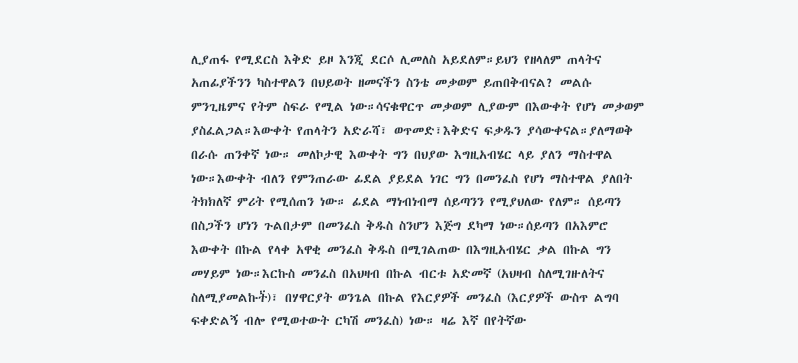ሊያጠፋ የሚደርስ እቅድ ይዞ እንጂ ደርሶ ሊመለስ አይደለም።ይህን የዘላለም ጠላትና አጠፊያችንን ካስተዋልን በህይወት ዘመናችን ስንቴ መቃወም ይጠበቅብናል? መልሱ ምንጊዜምና የትም ስፍራ የሚል ነው።ሳናቁዋርጥ መቃወም ሊያውም በእውቀት የሆነ መቃወም ያስፈልጋል።እውቀት የጠላትን አድራሻ፣ ወጥመድ፣እቅድና ፍቃዱን ያሳውቀናል።ያለማወቅ በራሱ ጠንቀኛ ነው። መለኮታዊ እውቀት ግን በህያው እግዚአብሄር ላይ ያለን ማስተዋል ነው።እውቀት ብለን የምንጠራው ፊደል ያይደል ነገር ግን በመንፈስ የሆነ ማስተዋል ያለበት ትክክለኛ ምሪት የሚሰጠን ነው። ፊደል ማነብነብማ ሰይጣንን የሚያህለው የለም። ሰይጣን በስጋችን ሆነን ጉልበታም በመንፈስ ቅዱስ ስንሆን እጅግ ደካማ ነው።ሰይጣን በአእምሮ እውቀት በኩል የላቀ አዋቂ መንፈስ ቅዱስ በሚገልጠው በእግዚአብሄር ቃል በኩል ግን መሃይም ነው።እርኩስ መንፈስ በአህዛብ በኩል ብርቱ አድመኛ (አህዛብ ስለሚገዙለትና ስለሚያመልኩት፟)፣ በሃዋርያት ወንጌል በኩል የእርያዎች መንፈስ (እርያዎች ውስጥ ልግባ ፍቀድልኝ ብሎ የሚወተውት ርካሽ መንፈስ) ነው። ዛሬ እኛ በየትኛው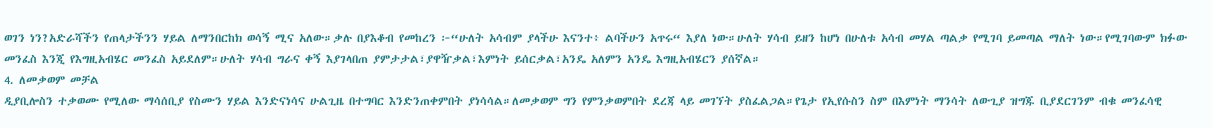ወገን ነን?አድራሻችን የጠላታችንን ሃይል ለማንበርከክ ወሳኝ ሚና አለው።ቃሉ በያእቆብ የመከረን ፦“ሁለት አሳብም ያላችሁ እናንተ፥ ልባችሁን አጥሩ“ እያለ ነው።ሁለት ሃሳብ ይዘን ከሆነ በሁለቱ አሳብ መሃል ጣልቃ የሚገባ ይመጣል ማለት ነው።የሚገባውም ክፉው መንፈስ እንጂ የእግዚአብሄር መንፈስ አይደለም።ሁለት ሃሳብ ግራና ቀኝ እያገላበጠ ያምታታል፣ያዋዥቃል፣እምነት ይሰርቃል፣አንዴ አለምን አንዴ እግዚአብሄርን ያሰኛል።
4. ለመቃወም መቻል
ዲያቢሎስን ተቃወሙ የሚለው ማሳሰቢያ የስሙን ሃይል እንድናነሳና ሁልጊዜ በተግባር እንድንጠቀምበት ያነሳሳል።ለመቃወም ግን የምንቃወምበት ደረጃ ላይ መገኘት ያስፈልጋል።የጌታ የኢየሱስን ስም በእምነት ማንሳት ለውጊያ ዝግጁ ቢያደርገንም ብቁ መንፈሳዊ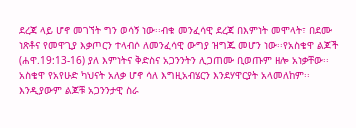ደረጃ ላይ ሆኖ መገኘት ግን ወሳኝ ነው፡፡ብቁ መንፈሳዊ ደረጃ በእምነት መሞላት፣ በደሙ ነጽቶና የመዋጊያ እቃጦርን ተላብሶ ለመንፈሳዊ ውግያ ዝግጁ መሆን ነው፡፡የአስቄዋ ልጆች (ሐዋ.19:13-16) ያለ እምነትና ቅድስና አጋንንትን ሊጋጠሙ ቢወጡም ዘሎ አነቃቸው፡፡አስቄዋ የአየሁድ ካህናት አለቃ ሆኖ ሳለ እግዚአብሄርን እንደሃዋርያት አላመለከም፡፡እንዲያውም ልጆቹ አጋንንታዊ ስራ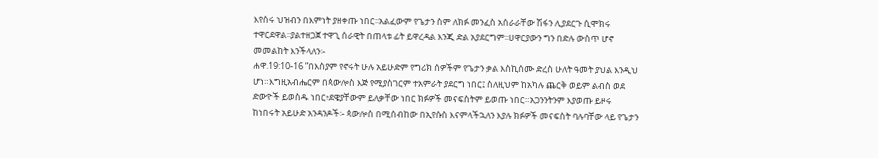እየሰሩ ህዝብን በእምነት ያዘቀጡ ነበር፡፡አልፈውም የጌታን ስም ለክፉ መንፈስ አሰራራቸው ሽፋን ሊያደርጉ ሲሞክሩ ተዋርደዋል፡፡ያልተዘጋጀ ተዋጊ ሰራዊት በጠላቱ ፊት ይዋረዳል እንጂ ድል አያደርግም፡፡ሀዋርያውን ግን በድሉ ውስጥ ሆኖ መመልከት እንችላለን፡-
ሐዋ.19:10-16 ”በእስያም የኖሩት ሁሉ አይሁድም የግሪክ ሰዎችም የጌታን ቃል እስኪሰሙ ድረስ ሁለት ዓመት ያህል እንዲህ ሆነ።እግዚአብሔርም በጳውሎስ እጅ የሚያስገርም ተአምራት ያደርግ ነበር፤ ስለዚህም ከአካሉ ጨርቅ ወይም ልብስ ወደ ድውዮች ይወስዱ ነበር፥ደዌያቸውም ይለቃቸው ነበር ክፉዎች መናፍስትም ይወጡ ነበር።አጋንንትንም እያወጡ ይዞሩ ከነበሩት አይሁድ አንዳንዶች፡- ጳውሎስ በሚሰብከው በኢየሱስ እናምላችኋለን እያሉ ክፉዎች መናፍስት ባሉባቸው ላይ የጌታን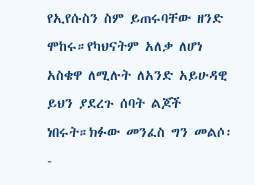የኢየሱስን ስም ይጠሩባቸው ዘንድ ሞከሩ።የካህናትም አለቃ ለሆነ አስቄዋ ለሚሉት ለአንድ አይሁዳዊ ይህን ያደረጉ ሰባት ልጆች ነበሩት።ክፉው መንፈስ ግን መልሶ፡-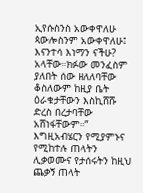ኢየሱስንስ አውቀዋለሁ ጳውሎስንም አውቀዋለሁ፤ እናንተሳ እነማን ናችሁ? አላቸው።ክፉው መንፈስም ያለበት ሰው ዘለለባቸው ቆስለውም ከዚያ ቤት ዕራቁታቸውን እስኪሸሹ ድረስ በረታባቸው አሸነፋቸውም።”
እግዚአብሄርን የሚያምኑና የሚከተሉ ጠላትን ሊቃወሙና የታሰሩትን ከዚህ ጨቃኝ ጠላት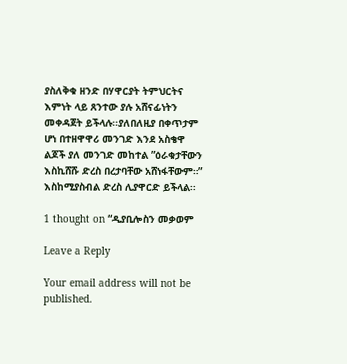ያስለቅቁ ዘንድ በሃዋርያት ትምህርትና እምነት ላይ ጸንተው ያሉ አሸናፊነትን መቀዳጀት ይችላሉ፡፡ያለበለዚያ በቀጥታም ሆነ በተዘዋዋሪ መንገድ እንደ አስቄዋ ልጆች ያለ መንገድ መከተል ”ዕራቁታቸውን እስኪሸሹ ድረስ በረታባቸው አሸነፋቸውም።” እስከሚያስብል ድረስ ሊያዋርድ ይችላል፡፡

1 thought on “ዲያቢሎስን መቃወም

Leave a Reply

Your email address will not be published.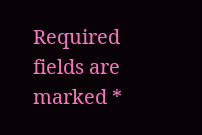Required fields are marked *